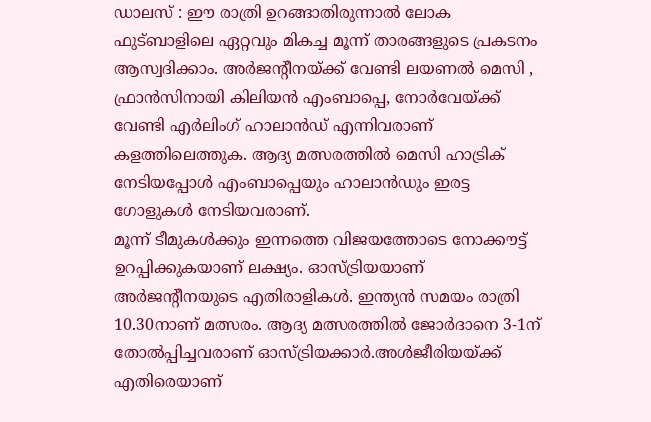ഡാലസ് : ഈ രാത്രി ഉറങ്ങാതിരുന്നാൽ ലോക ഫുട്ബാളിലെ ഏറ്റവും മികച്ച മൂന്ന് താരങ്ങളുടെ പ്രകടനം ആസ്വദിക്കാം. അർജന്റീനയ്ക്ക് വേണ്ടി ലയണൽ മെസി , ഫ്രാൻസിനായി കിലിയൻ എംബാപ്പെ, നോർവേയ്ക്ക് വേണ്ടി എർലിംഗ് ഹാലാൻഡ് എന്നിവരാണ് കളത്തിലെത്തുക. ആദ്യ മത്സരത്തിൽ മെസി ഹാട്രിക് നേടിയപ്പോൾ എംബാപ്പെയും ഹാലാൻഡും ഇരട്ട ഗോളുകൾ നേടിയവരാണ്.
മൂന്ന് ടീമുകൾക്കും ഇന്നത്തെ വിജയത്തോടെ നോക്കൗട്ട് ഉറപ്പിക്കുകയാണ് ലക്ഷ്യം. ഓസ്ട്രിയയാണ് അർജന്റീനയുടെ എതിരാളികൾ. ഇന്ത്യൻ സമയം രാത്രി 10.30നാണ് മത്സരം. ആദ്യ മത്സരത്തിൽ ജോർദാനെ 3-1ന് തോൽപ്പിച്ചവരാണ് ഓസ്ട്രിയക്കാർ.അൾജീരിയയ്ക്ക് എതിരെയാണ്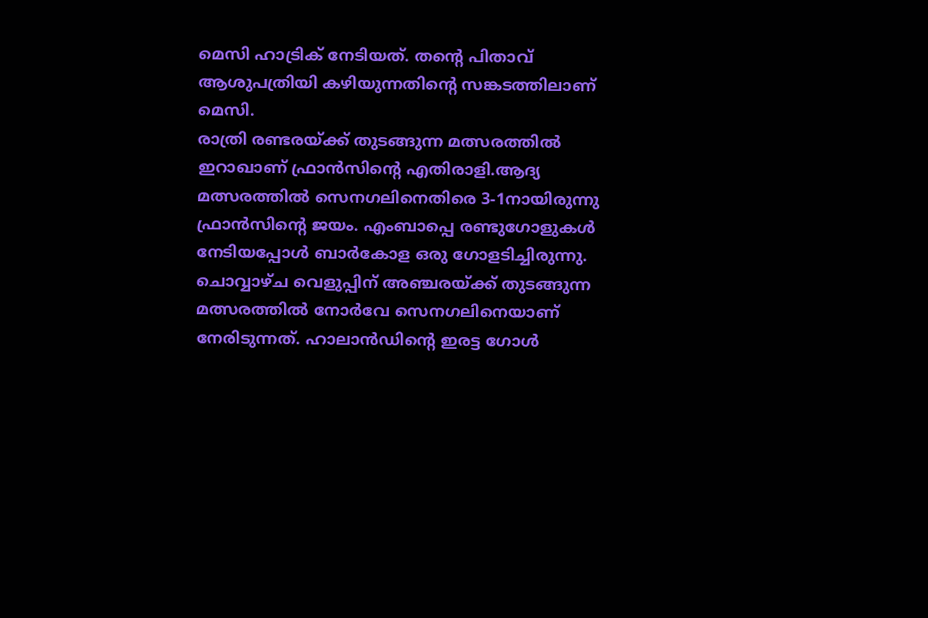മെസി ഹാട്രിക് നേടിയത്. തന്റെ പിതാവ് ആശുപത്രിയി കഴിയുന്നതിന്റെ സങ്കടത്തിലാണ് മെസി.
രാത്രി രണ്ടരയ്ക്ക് തുടങ്ങുന്ന മത്സരത്തിൽ ഇറാഖാണ് ഫ്രാൻസിന്റെ എതിരാളി.ആദ്യ മത്സരത്തിൽ സെനഗലിനെതിരെ 3-1നായിരുന്നു ഫ്രാൻസിന്റെ ജയം. എംബാപ്പെ രണ്ടുഗോളുകൾ നേടിയപ്പോൾ ബാർകോള ഒരു ഗോളടിച്ചിരുന്നു. ചൊവ്വാഴ്ച വെളുപ്പിന് അഞ്ചരയ്ക്ക് തുടങ്ങുന്ന മത്സരത്തിൽ നോർവേ സെനഗലിനെയാണ് നേരിടുന്നത്. ഹാലാൻഡിന്റെ ഇരട്ട ഗോൾ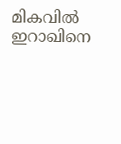മികവിൽ ഇറാഖിനെ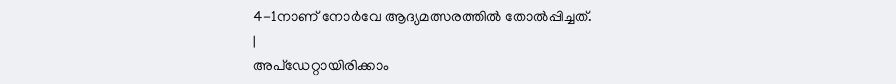4-1നാണ് നോർവേ ആദ്യമത്സരത്തിൽ തോൽപ്പിച്ചത്.
|
അപ്ഡേറ്റായിരിക്കാം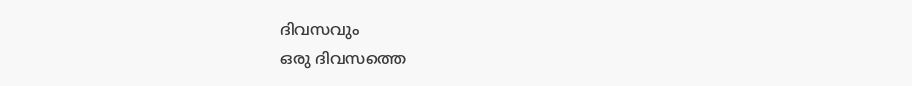ദിവസവും
ഒരു ദിവസത്തെ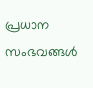പ്രധാന സംഭവങ്ങൾ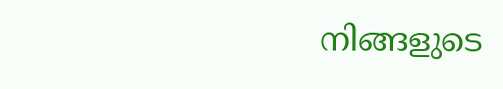നിങ്ങളുടെ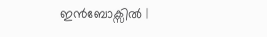ഇൻബോക്സിൽ |